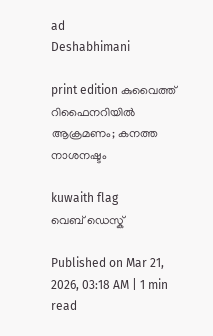ad
Deshabhimani

print edition കുവൈത്ത് റിഫൈനറിയില്‍ ആക്രമണം; കനത്ത നാശനഷ്ടം

kuwaith flag
വെബ് ഡെസ്ക്

Published on Mar 21, 2026, 03:18 AM | 1 min read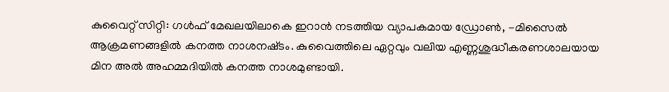കുവൈറ്റ്‌ സിറ്റി: ഗൾഫ് മേഖലയിലാകെ ഇറാൻ നടത്തിയ വ്യാപകമായ ഡ്രോൺ, -മിസൈൽ ആക്രമണങ്ങളിൽ കനത്ത നാശനഷ്‌ടം. കുവൈത്തിലെ ഏറ്റവും വലിയ എണ്ണശുദ്ധീകരണശാലയായ മിന അൽ അഹമ്മദിയില്‍ കനത്ത നാശമുണ്ടായി.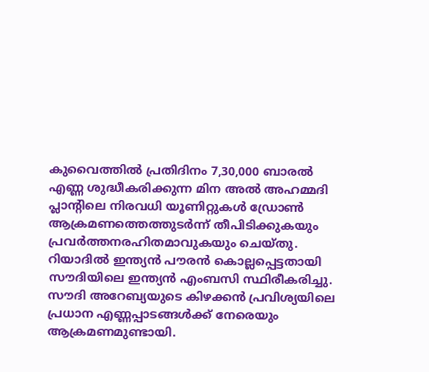കുവൈത്തിൽ പ്രതിദിനം 7,30,000 ബാരൽ എണ്ണ ശുദ്ധീകരിക്കുന്ന മിന അൽ അഹമ്മദി പ്ലാന്റിലെ നിരവധി യൂണിറ്റുകൾ ഡ്രോൺ ആക്രമണത്തെത്തുടർന്ന് തീപിടിക്കുകയും പ്രവർത്തനരഹിതമാവുകയും ചെയ്തു. റിയാദില്‍ ഇന്ത്യൻ പൗരന്‍ കൊല്ലപ്പെട്ടതായി സൗദിയിലെ ഇന്ത്യൻ എംബസി സ്ഥിരീകരിച്ചു. സൗദി അറേബ്യയുടെ കിഴക്കൻ പ്രവിശ്യയിലെ പ്രധാന എണ്ണപ്പാടങ്ങൾക്ക് നേരെയും ആക്രമണമുണ്ടായി.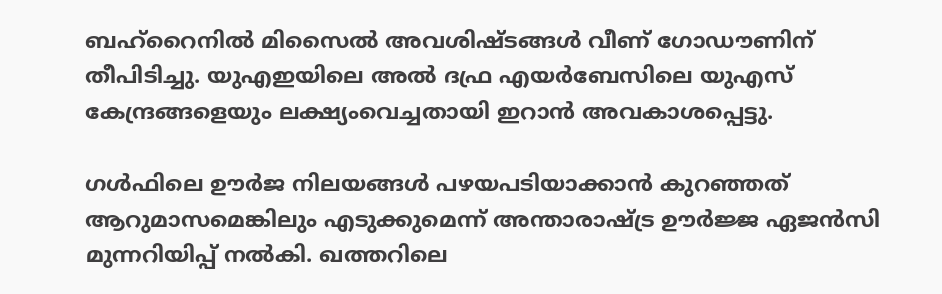ബഹ്‌റൈനിൽ മിസൈൽ അവശിഷ്ടങ്ങൾ വീണ് ഗോഡൗണിന് തീപിടിച്ചു. യുഎഇയിലെ അൽ ദഫ്ര എയർബേസിലെ യുഎസ്‌ കേന്ദ്രങ്ങളെയും ലക്ഷ്യംവെച്ചതായി ഇറാൻ അവകാശപ്പെട്ടു.

ഗൾഫിലെ ഊർജ നിലയങ്ങൾ പഴയപടിയാക്കാൻ കുറഞ്ഞത് ആറുമാസമെങ്കിലും എടുക്കുമെന്ന് അന്താരാഷ്ട്ര ഊർജ്ജ ഏജൻസി മുന്നറിയിപ്പ് നൽകി. ഖത്തറിലെ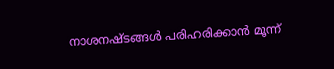നാശനഷ്ടങ്ങൾ പരിഹരിക്കാൻ മൂന്ന്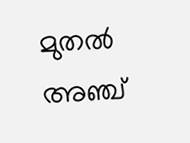മുതൽ അഞ്ച്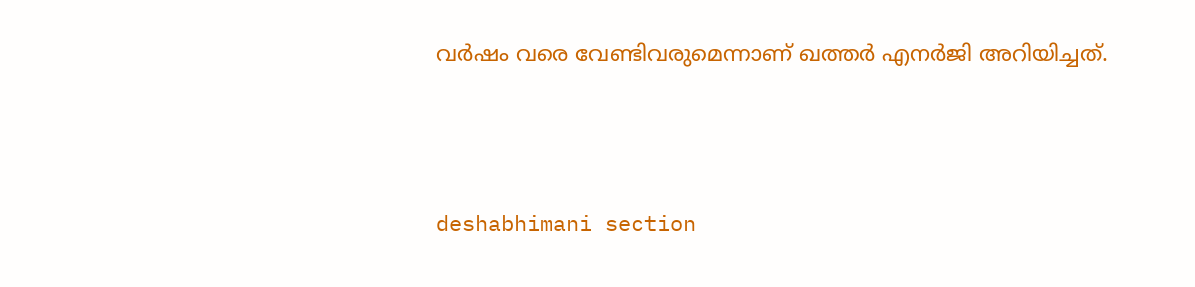വർഷം വരെ വേണ്ടിവരുമെന്നാണ് ഖത്തർ എനർജി അറിയിച്ചത്.



deshabhimani section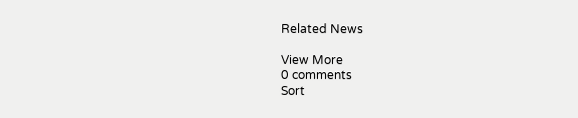Related News

View More
0 comments
Sort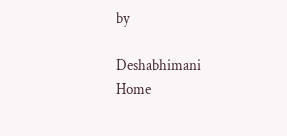by

Deshabhimani
Home